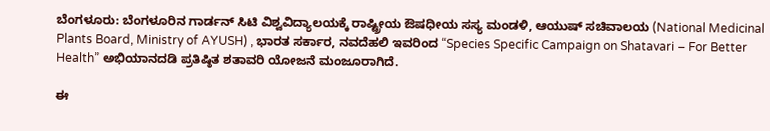ಬೆಂಗಳೂರು: ಬೆಂಗಳೂರಿನ ಗಾರ್ಡನ್ ಸಿಟಿ ವಿಶ್ವವಿದ್ಯಾಲಯಕ್ಕೆ ರಾಷ್ಟ್ರೀಯ ಔಷಧೀಯ ಸಸ್ಯ ಮಂಡಳಿ, ಆಯುಷ್ ಸಚಿವಾಲಯ (National Medicinal Plants Board, Ministry of AYUSH) , ಭಾರತ ಸರ್ಕಾರ, ನವದೆಹಲಿ ಇವರಿಂದ “Species Specific Campaign on Shatavari – For Better Health” ಅಭಿಯಾನದಡಿ ಪ್ರತಿಷ್ಠಿತ ಶತಾವರಿ ಯೋಜನೆ ಮಂಜೂರಾಗಿದೆ.

ಈ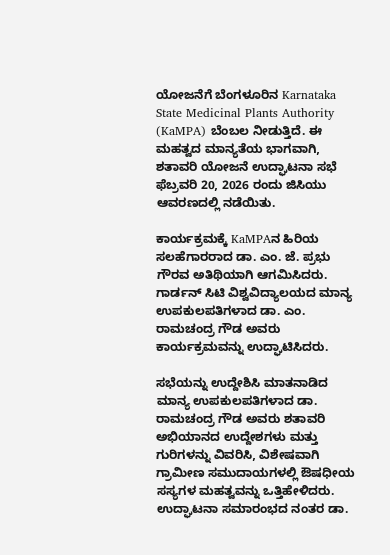ಯೋಜನೆಗೆ ಬೆಂಗಳೂರಿನ Karnataka State Medicinal Plants Authority (KaMPA) ಬೆಂಬಲ ನೀಡುತ್ತಿದೆ. ಈ ಮಹತ್ವದ ಮಾನ್ಯತೆಯ ಭಾಗವಾಗಿ, ಶತಾವರಿ ಯೋಜನೆ ಉದ್ಘಾಟನಾ ಸಭೆ
ಫೆಬ್ರವರಿ 20, 2026 ರಂದು ಜಿಸಿಯು ಆವರಣದಲ್ಲಿ ನಡೆಯಿತು.

ಕಾರ್ಯಕ್ರಮಕ್ಕೆ KaMPAನ ಹಿರಿಯ ಸಲಹೆಗಾರರಾದ ಡಾ. ಎಂ. ಜೆ. ಪ್ರಭು ಗೌರವ ಅತಿಥಿಯಾಗಿ ಆಗಮಿಸಿದರು. ಗಾರ್ಡನ್ ಸಿಟಿ ವಿಶ್ವವಿದ್ಯಾಲಯದ ಮಾನ್ಯ ಉಪಕುಲಪತಿಗಳಾದ ಡಾ. ಎಂ. ರಾಮಚಂದ್ರ ಗೌಡ ಅವರು ಕಾರ್ಯಕ್ರಮವನ್ನು ಉದ್ಘಾಟಿಸಿದರು.

ಸಭೆಯನ್ನು ಉದ್ದೇಶಿಸಿ ಮಾತನಾಡಿದ ಮಾನ್ಯ ಉಪಕುಲಪತಿಗಳಾದ ಡಾ. ರಾಮಚಂದ್ರ ಗೌಡ ಅವರು ಶತಾವರಿ ಅಭಿಯಾನದ ಉದ್ದೇಶಗಳು ಮತ್ತು ಗುರಿಗಳನ್ನು ವಿವರಿಸಿ, ವಿಶೇಷವಾಗಿ ಗ್ರಾಮೀಣ ಸಮುದಾಯಗಳಲ್ಲಿ ಔಷಧೀಯ ಸಸ್ಯಗಳ ಮಹತ್ವವನ್ನು ಒತ್ತಿಹೇಳಿದರು. ಉದ್ಘಾಟನಾ ಸಮಾರಂಭದ ನಂತರ ಡಾ.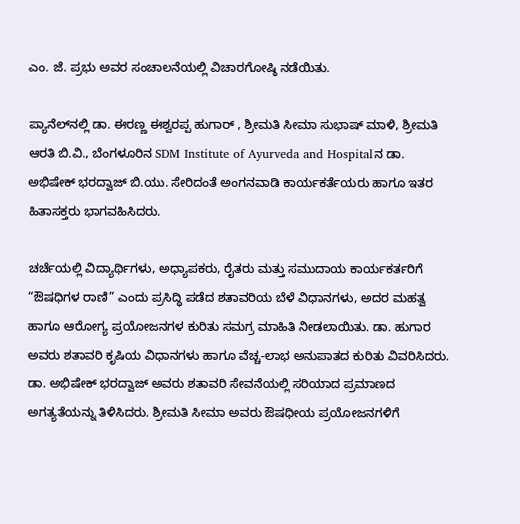ಎಂ. ಜೆ. ಪ್ರಭು ಅವರ ಸಂಚಾಲನೆಯಲ್ಲಿ ವಿಚಾರಗೋಷ್ಠಿ ನಡೆಯಿತು.

ಪ್ಯಾನೆಲ್‌ನಲ್ಲಿ ಡಾ. ಈರಣ್ಣ ಈಶ್ವರಪ್ಪ ಹುಗಾರ್ , ಶ್ರೀಮತಿ ಸೀಮಾ ಸುಭಾಷ್ ಮಾಳಿ, ಶ್ರೀಮತಿ ಆರತಿ ಬಿ.ವಿ., ಬೆಂಗಳೂರಿನ SDM Institute of Ayurveda and Hospitalನ ಡಾ. ಅಭಿಷೇಕ್ ಭರದ್ವಾಜ್ ಬಿ.ಯು. ಸೇರಿದಂತೆ ಅಂಗನವಾಡಿ ಕಾರ್ಯಕರ್ತೆಯರು ಹಾಗೂ ಇತರ ಹಿತಾಸಕ್ತರು ಭಾಗವಹಿಸಿದರು.

ಚರ್ಚೆಯಲ್ಲಿ ವಿದ್ಯಾರ್ಥಿಗಳು, ಅಧ್ಯಾಪಕರು, ರೈತರು ಮತ್ತು ಸಮುದಾಯ ಕಾರ್ಯಕರ್ತರಿಗೆ “ಔಷಧಿಗಳ ರಾಣಿ” ಎಂದು ಪ್ರಸಿದ್ಧಿ ಪಡೆದ ಶತಾವರಿಯ ಬೆಳೆ ವಿಧಾನಗಳು, ಅದರ ಮಹತ್ವ
ಹಾಗೂ ಆರೋಗ್ಯ ಪ್ರಯೋಜನಗಳ ಕುರಿತು ಸಮಗ್ರ ಮಾಹಿತಿ ನೀಡಲಾಯಿತು. ಡಾ. ಹುಗಾರ ಅವರು ಶತಾವರಿ ಕೃಷಿಯ ವಿಧಾನಗಳು ಹಾಗೂ ವೆಚ್ಚ-ಲಾಭ ಅನುಪಾತದ ಕುರಿತು ವಿವರಿಸಿದರು. ಡಾ. ಅಭಿಷೇಕ್ ಭರದ್ವಾಜ್ ಅವರು ಶತಾವರಿ ಸೇವನೆಯಲ್ಲಿ ಸರಿಯಾದ ಪ್ರಮಾಣದ ಅಗತ್ಯತೆಯನ್ನು ತಿಳಿಸಿದರು. ಶ್ರೀಮತಿ ಸೀಮಾ ಅವರು ಔಷಧೀಯ ಪ್ರಯೋಜನಗಳಿಗೆ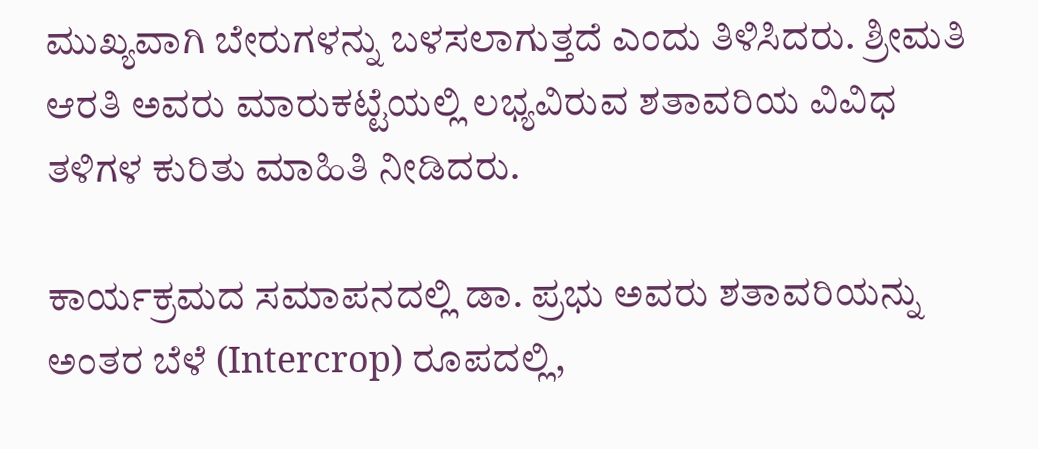ಮುಖ್ಯವಾಗಿ ಬೇರುಗಳನ್ನು ಬಳಸಲಾಗುತ್ತದೆ ಎಂದು ತಿಳಿಸಿದರು. ಶ್ರೀಮತಿ ಆರತಿ ಅವರು ಮಾರುಕಟ್ಟೆಯಲ್ಲಿ ಲಭ್ಯವಿರುವ ಶತಾವರಿಯ ವಿವಿಧ ತಳಿಗಳ ಕುರಿತು ಮಾಹಿತಿ ನೀಡಿದರು.

ಕಾರ್ಯಕ್ರಮದ ಸಮಾಪನದಲ್ಲಿ ಡಾ. ಪ್ರಭು ಅವರು ಶತಾವರಿಯನ್ನು ಅಂತರ ಬೆಳೆ (Intercrop) ರೂಪದಲ್ಲಿ,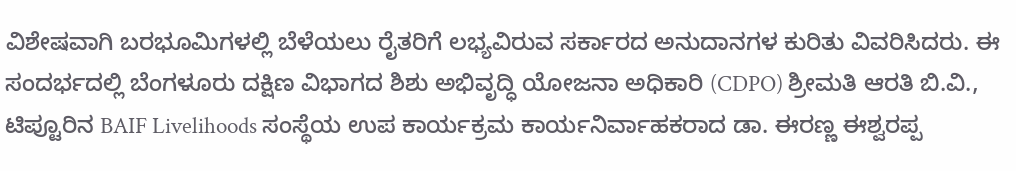ವಿಶೇಷವಾಗಿ ಬರಭೂಮಿಗಳಲ್ಲಿ ಬೆಳೆಯಲು ರೈತರಿಗೆ ಲಭ್ಯವಿರುವ ಸರ್ಕಾರದ ಅನುದಾನಗಳ ಕುರಿತು ವಿವರಿಸಿದರು. ಈ ಸಂದರ್ಭದಲ್ಲಿ ಬೆಂಗಳೂರು ದಕ್ಷಿಣ ವಿಭಾಗದ ಶಿಶು ಅಭಿವೃದ್ಧಿ ಯೋಜನಾ ಅಧಿಕಾರಿ (CDPO) ಶ್ರೀಮತಿ ಆರತಿ ಬಿ.ವಿ., ಟಿಪ್ಟೂರಿನ BAIF Livelihoods ಸಂಸ್ಥೆಯ ಉಪ ಕಾರ್ಯಕ್ರಮ ಕಾರ್ಯನಿರ್ವಾಹಕರಾದ ಡಾ. ಈರಣ್ಣ ಈಶ್ವರಪ್ಪ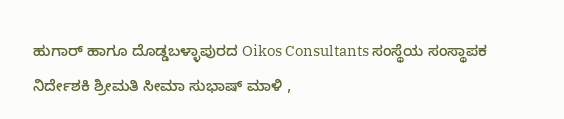ಹುಗಾರ್ ಹಾಗೂ ದೊಡ್ಡಬಳ್ಳಾಪುರದ Oikos Consultants ಸಂಸ್ಥೆಯ ಸಂಸ್ಥಾಪಕ ನಿರ್ದೇಶಕಿ ಶ್ರೀಮತಿ ಸೀಮಾ ಸುಭಾಷ್ ಮಾಳಿ ,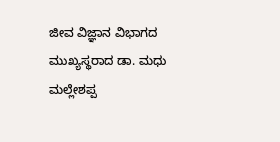ಜೀವ ವಿಜ್ಞಾನ ವಿಭಾಗದ ಮುಖ್ಯಸ್ಥರಾದ ಡಾ. ಮಧು ಮಲ್ಲೇಶಪ್ಪ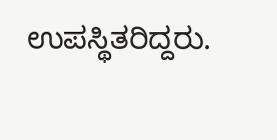ಉಪಸ್ಥಿತರಿದ್ದರು.